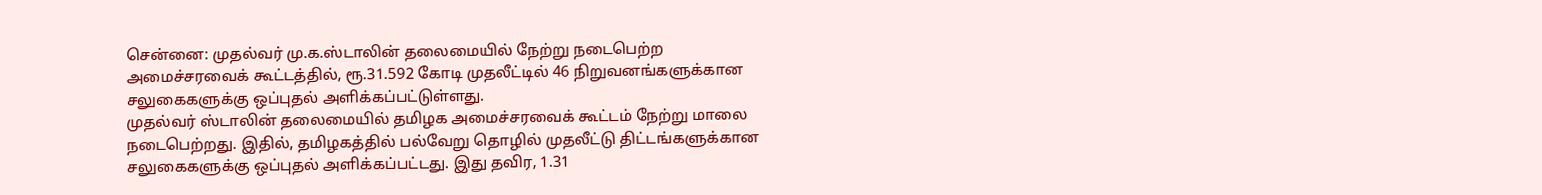சென்னை: முதல்வர் மு.க.ஸ்டாலின் தலைமையில் நேற்று நடைபெற்ற அமைச்சரவைக் கூட்டத்தில், ரூ.31.592 கோடி முதலீட்டில் 46 நிறுவனங்களுக்கான சலுகைகளுக்கு ஒப்புதல் அளிக்கப்பட்டுள்ளது.
முதல்வர் ஸ்டாலின் தலைமையில் தமிழக அமைச்சரவைக் கூட்டம் நேற்று மாலை நடைபெற்றது. இதில், தமிழகத்தில் பல்வேறு தொழில் முதலீட்டு திட்டங்களுக்கான சலுகைகளுக்கு ஒப்புதல் அளிக்கப்பட்டது. இது தவிர, 1.31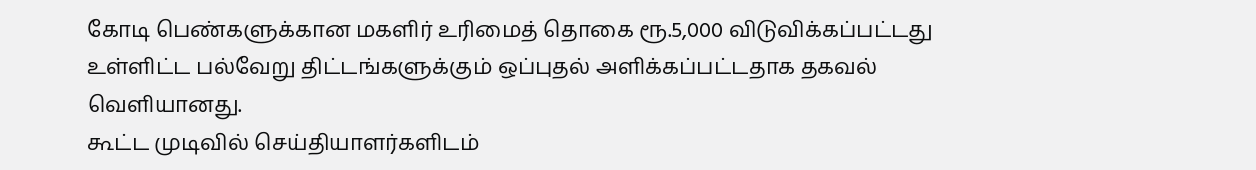கோடி பெண்களுக்கான மகளிர் உரிமைத் தொகை ரூ.5,000 விடுவிக்கப்பட்டது உள்ளிட்ட பல்வேறு திட்டங்களுக்கும் ஒப்புதல் அளிக்கப்பட்டதாக தகவல் வெளியானது.
கூட்ட முடிவில் செய்தியாளர்களிடம்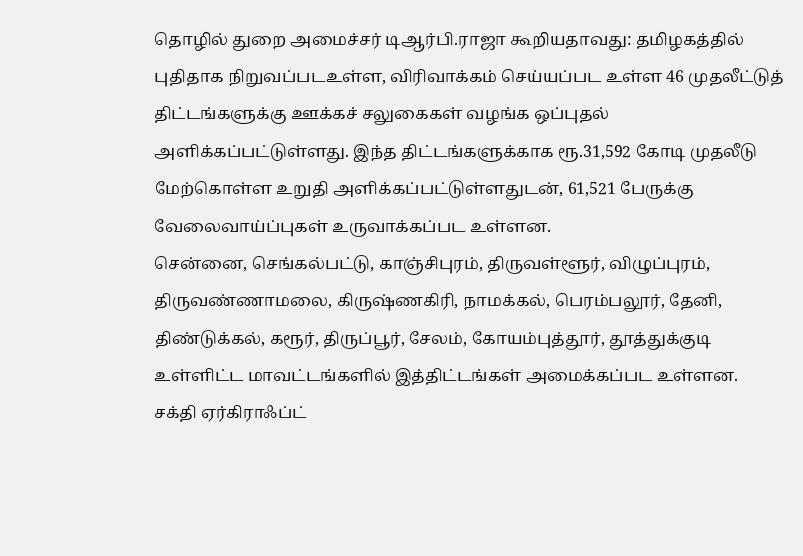தொழில் துறை அமைச்சர் டிஆர்பி.ராஜா கூறியதாவது: தமிழகத்தில் புதிதாக நிறுவப்படஉள்ள, விரிவாக்கம் செய்யப்பட உள்ள 46 முதலீட்டுத் திட்டங்களுக்கு ஊக்கச் சலுகைகள் வழங்க ஒப்புதல் அளிக்கப்பட்டுள்ளது. இந்த திட்டங்களுக்காக ரூ.31,592 கோடி முதலீடு மேற்கொள்ள உறுதி அளிக்கப்பட்டுள்ளதுடன், 61,521 பேருக்கு வேலைவாய்ப்புகள் உருவாக்கப்பட உள்ளன.
சென்னை, செங்கல்பட்டு, காஞ்சிபுரம், திருவள்ளூர், விழுப்புரம், திருவண்ணாமலை, கிருஷ்ணகிரி, நாமக்கல், பெரம்பலூர், தேனி, திண்டுக்கல், கரூர், திருப்பூர், சேலம், கோயம்புத்தூர், தூத்துக்குடி உள்ளிட்ட மாவட்டங்களில் இத்திட்டங்கள் அமைக்கப்பட உள்ளன.
சக்தி ஏர்கிராஃப்ட்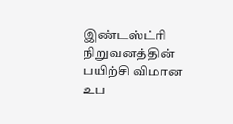இண்டஸ்ட்ரி நிறுவனத்தின் பயிற்சி விமான உப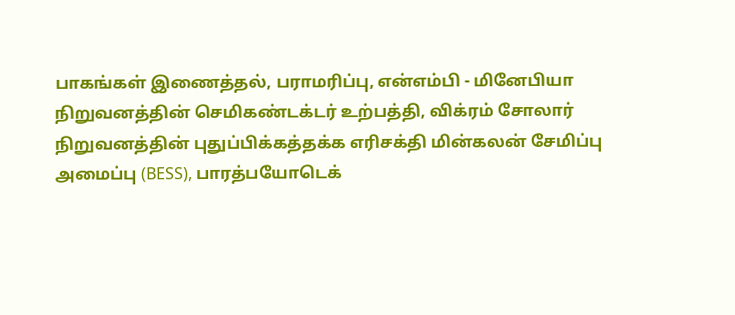பாகங்கள் இணைத்தல், பராமரிப்பு, என்எம்பி - மினேபியா நிறுவனத்தின் செமிகண்டக்டர் உற்பத்தி, விக்ரம் சோலார் நிறுவனத்தின் புதுப்பிக்கத்தக்க எரிசக்தி மின்கலன் சேமிப்பு அமைப்பு (BESS), பாரத்பயோடெக்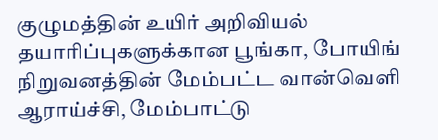குழுமத்தின் உயிர் அறிவியல் தயாரிப்புகளுக்கான பூங்கா, போயிங் நிறுவனத்தின் மேம்பட்ட வான்வெளி ஆராய்ச்சி, மேம்பாட்டு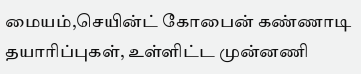மையம்,செயின்ட் கோபைன் கண்ணாடி தயாரிப்புகள், உள்ளிட்ட முன்னணி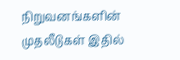நிறுவனங்களின் முதலீடுகள் இதில்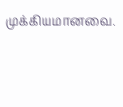முக்கியமானவை.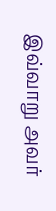இவ்வாறு அவர்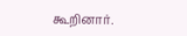கூறினார்.